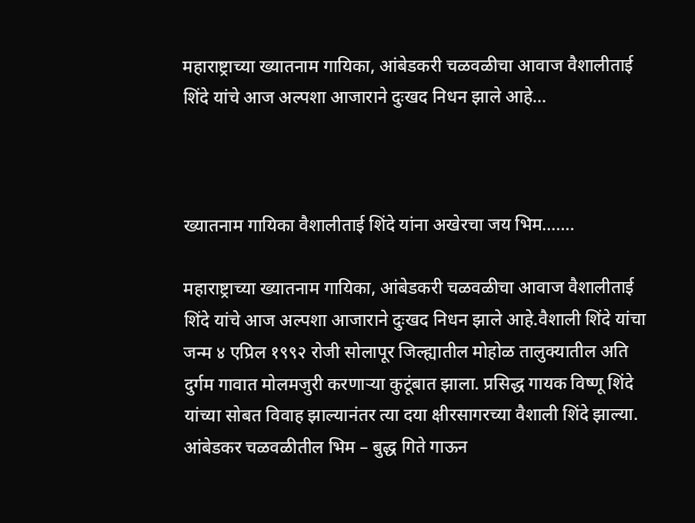महाराष्ट्राच्या ख्यातनाम गायिका, आंबेडकरी चळवळीचा आवाज वैशालीताई शिंदे यांचे आज अल्पशा आजाराने दुःखद निधन झाले आहे…



ख्यातनाम गायिका वैशालीताई शिंदे यांना अखेरचा जय भिम…….

महाराष्ट्राच्या ख्यातनाम गायिका, आंबेडकरी चळवळीचा आवाज वैशालीताई शिंदे यांचे आज अल्पशा आजाराने दुःखद निधन झाले आहे.वैशाली शिंदे यांचा जन्म ४ एप्रिल १९९२ रोजी सोलापूर जिल्ह्यातील मोहोळ तालुक्यातील अति दुर्गम गावात मोलमजुरी करणाऱ्या कुटूंबात झाला. प्रसिद्ध गायक विष्णू शिंदे यांच्या सोबत विवाह झाल्यानंतर त्या दया क्षीरसागरच्या वैशाली शिंदे झाल्या. आंबेडकर चळवळीतील भिम – बुद्ध गिते गाऊन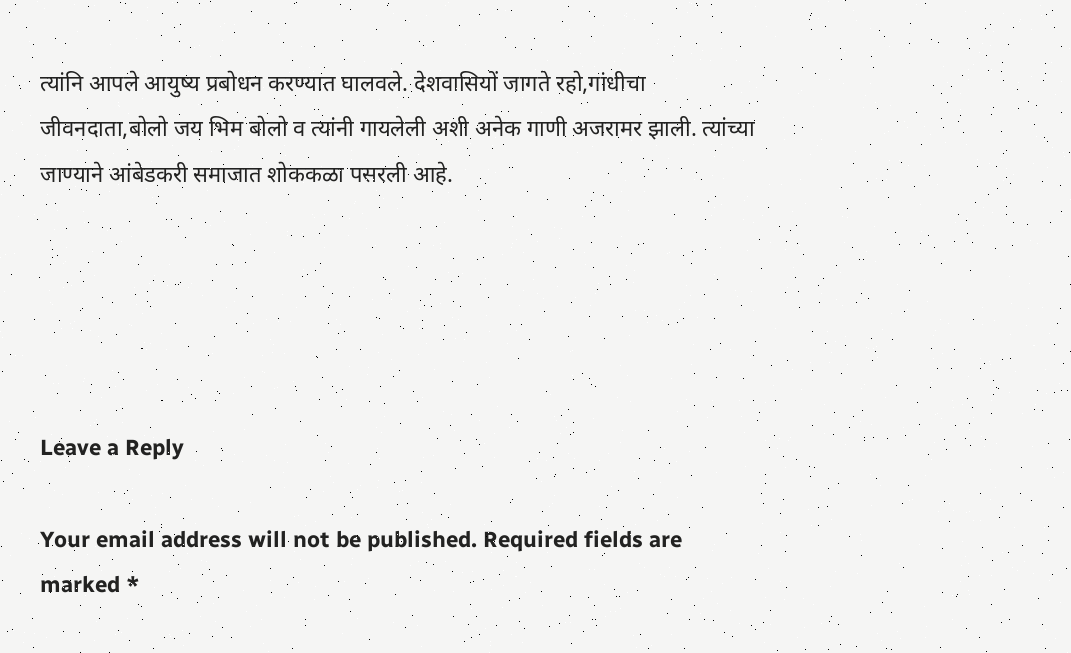त्यांनि आपले आयुष्य प्रबोधन करण्यात घालवले. देशवासियों जागते रहो,गांधीचा जीवनदाता,बोलो जय भिम बोलो व त्यांनी गायलेली अशी अनेक गाणी अजरामर झाली. त्यांच्या जाण्याने आंबेडकरी समाजात शोककळा पसरली आहे.





Leave a Reply

Your email address will not be published. Required fields are marked *